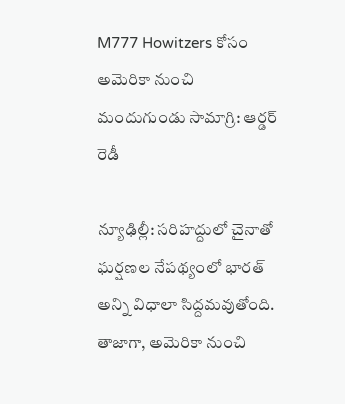M777 Howitzers కోసం అమెరికా నుంచి మందుగుండు సామాగ్రి: ఆర్డర్ రెడీ

న్యూఢిల్లీ: సరిహద్దులో చైనాతో ఘర్షణల నేపథ్యంలో భారత్ అన్ని విధాలా సిద్దమవుతోంది. తాజాగా, అమెరికా నుంచి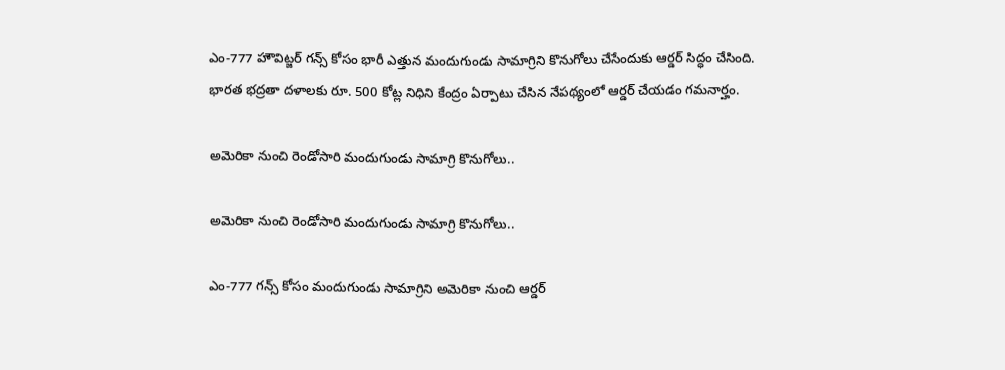ఎం-777 హౌవిట్జర్ గన్స్ కోసం భారీ ఎత్తున మందుగుండు సామాగ్రిని కొనుగోలు చేసేందుకు ఆర్డర్ సిద్ధం చేసింది. భారత భద్రతా దళాలకు రూ. 500 కోట్ల నిధిని కేంద్రం ఏర్పాటు చేసిన నేపథ్యంలో ఆర్డర్ చేయడం గమనార్హం.

అమెరికా నుంచి రెండోసారి మందుగుండు సామాగ్రి కొనుగోలు..

అమెరికా నుంచి రెండోసారి మందుగుండు సామాగ్రి కొనుగోలు..

ఎం-777 గన్స్‌ కోసం మందుగుండు సామాగ్రిని అమెరికా నుంచి ఆర్డర్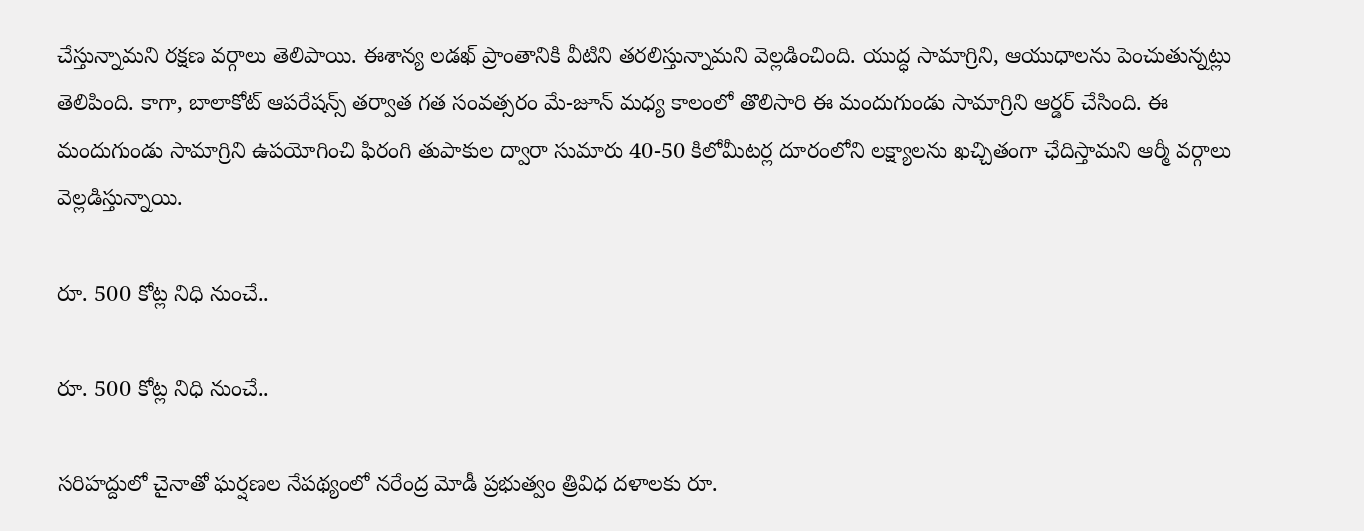చేస్తున్నామని రక్షణ వర్గాలు తెలిపాయి. ఈశాన్య లడఖ్ ప్రాంతానికి వీటిని తరలిస్తున్నామని వెల్లడించింది. యుద్ధ సామాగ్రిని, ఆయుధాలను పెంచుతున్నట్లు తెలిపింది. కాగా, బాలాకోట్ ఆపరేషన్స్ తర్వాత గత సంవత్సరం మే-జూన్ మధ్య కాలంలో తొలిసారి ఈ మందుగుండు సామాగ్రిని ఆర్డర్ చేసింది. ఈ మందుగుండు సామాగ్రిని ఉపయోగించి ఫిరంగి తుపాకుల ద్వారా సుమారు 40-50 కిలోమీటర్ల దూరంలోని లక్ష్యాలను ఖచ్చితంగా ఛేదిస్తామని ఆర్మీ వర్గాలు వెల్లడిస్తున్నాయి.

రూ. 500 కోట్ల నిధి నుంచే..

రూ. 500 కోట్ల నిధి నుంచే..

సరిహద్దులో చైనాతో ఘర్షణల నేపథ్యంలో నరేంద్ర మోడీ ప్రభుత్వం త్రివిధ దళాలకు రూ.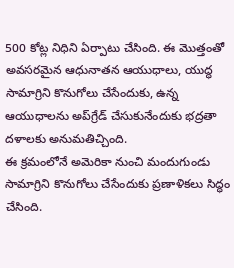500 కోట్ల నిధిని ఏర్పాటు చేసింది. ఈ మొత్తంతో అవసరమైన ఆధునాతన ఆయుధాలు, యుద్ధ సామాగ్రిని కొనుగోలు చేసేందుకు, ఉన్న ఆయుధాలను అప్‌గ్రేడ్ చేసుకునేందుకు భద్రతా దళాలకు అనుమతిచ్చింది.
ఈ క్రమంలోనే అమెరికా నుంచి మందుగుండు సామాగ్రిని కొనుగోలు చేసేందుకు ప్రణాళికలు సిద్ధం చేసింది.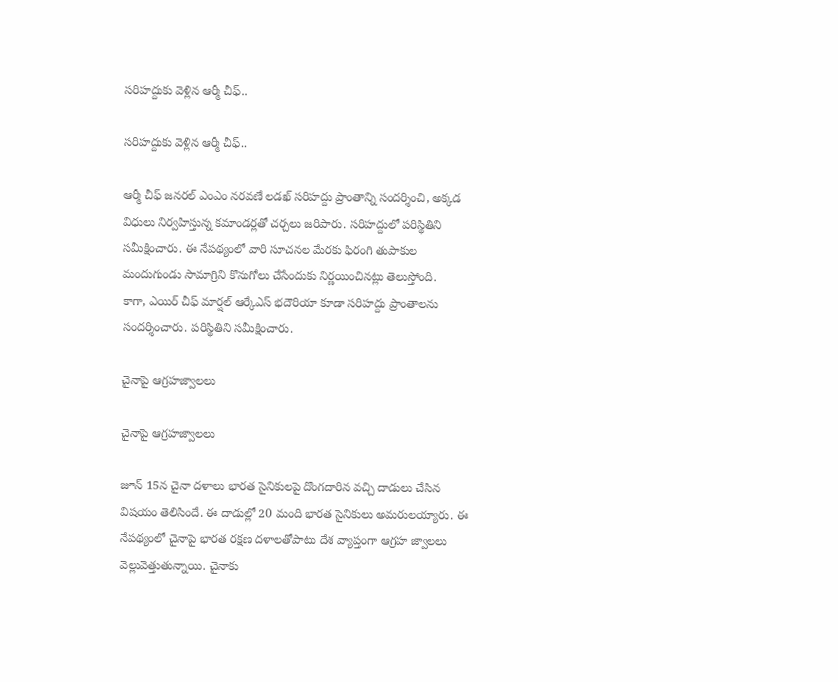సరిహద్దుకు వెళ్లిన ఆర్మీ చీఫ్..

సరిహద్దుకు వెళ్లిన ఆర్మీ చీఫ్..

ఆర్మీ చీఫ్ జనరల్ ఎంఎం నరవణే లడఖ్ సరిహద్దు ప్రాంతాన్ని సందర్శించి, అక్కడ విధులు నిర్వహిస్తున్న కమాండర్లతో చర్చలు జరిపారు. సరిహద్దులో పరిస్థితిని సమీక్షించారు. ఈ నేపథ్యంలో వారి సూచనల మేరకు ఫిరంగి తుపాకుల మందుగుండు సామాగ్రిని కొనుగోలు చేసేందుకు నిర్ణయించినట్లు తెలుస్తోంది.
కాగా, ఎయిర్ చీఫ్ మార్షల్ ఆర్కేఎస్ భదౌరియా కూడా సరిహద్దు ప్రాంతాలను సందర్శించారు. పరిస్థితిని సమీక్షించారు.

చైనాపై ఆగ్రహజ్వాలలు

చైనాపై ఆగ్రహజ్వాలలు

జూన్ 15న చైనా దళాలు భారత సైనికులపై దొంగదారిన వచ్చి దాడులు చేసిన విషయం తెలిసిందే. ఈ దాడుల్లో 20 మంది భారత సైనికులు అమరులయ్యారు. ఈ నేపథ్యంలో చైనాపై భారత రక్షణ దళాలతోపాటు దేశ వ్యాప్తంగా ఆగ్రహ జ్వాలలు వెల్లువెత్తుతున్నాయి. చైనాకు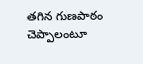తగిన గుణపాఠం చెప్పాలంటూ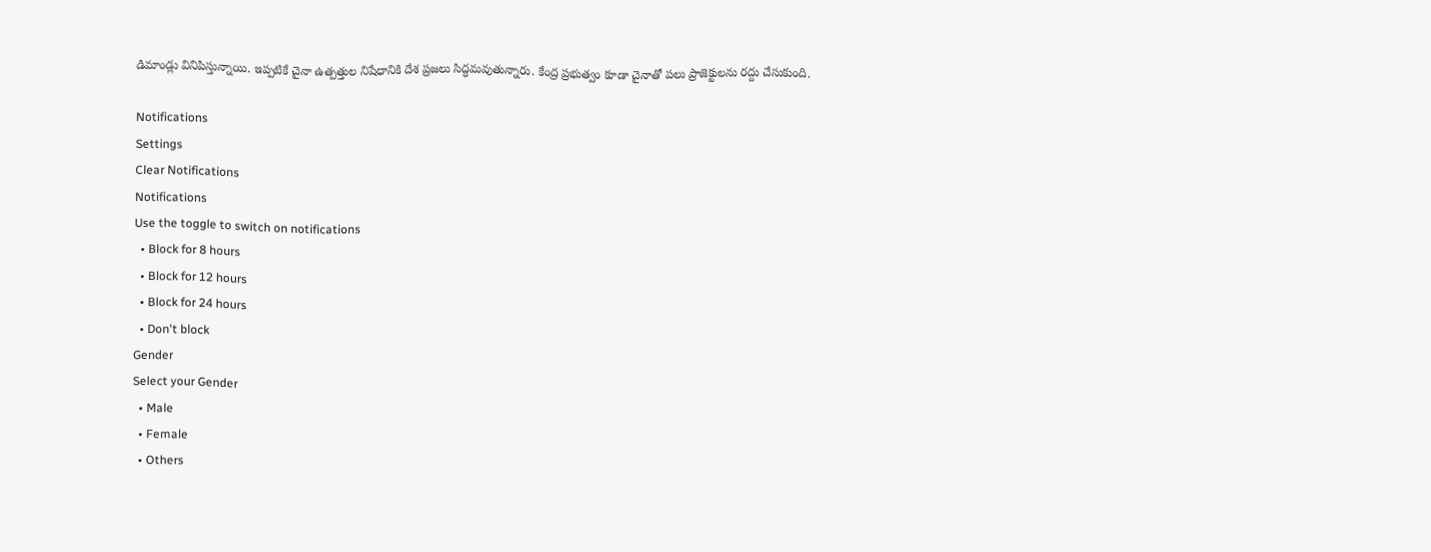డిమాండ్లు వినిపిస్తున్నాయి. ఇప్పటికే చైనా ఉత్పత్తుల నిషేధానికి దేశ ప్రజలు సిద్ధమవుతున్నారు. కేంద్ర ప్రభుత్వం కూడా చైనాతో పలు ప్రాజెక్టులను రద్దు చేసుకుంది.

Notifications
Settings
Clear Notifications
Notifications
Use the toggle to switch on notifications
  • Block for 8 hours
  • Block for 12 hours
  • Block for 24 hours
  • Don't block
Gender
Select your Gender
  • Male
  • Female
  • Others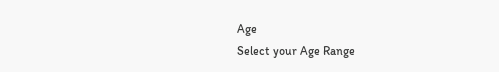Age
Select your Age Range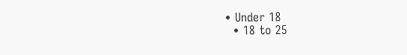• Under 18
  • 18 to 25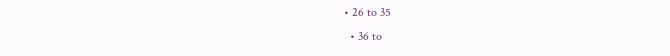• 26 to 35
  • 36 to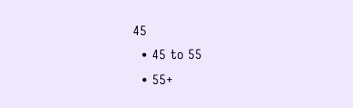45
  • 45 to 55
  • 55+